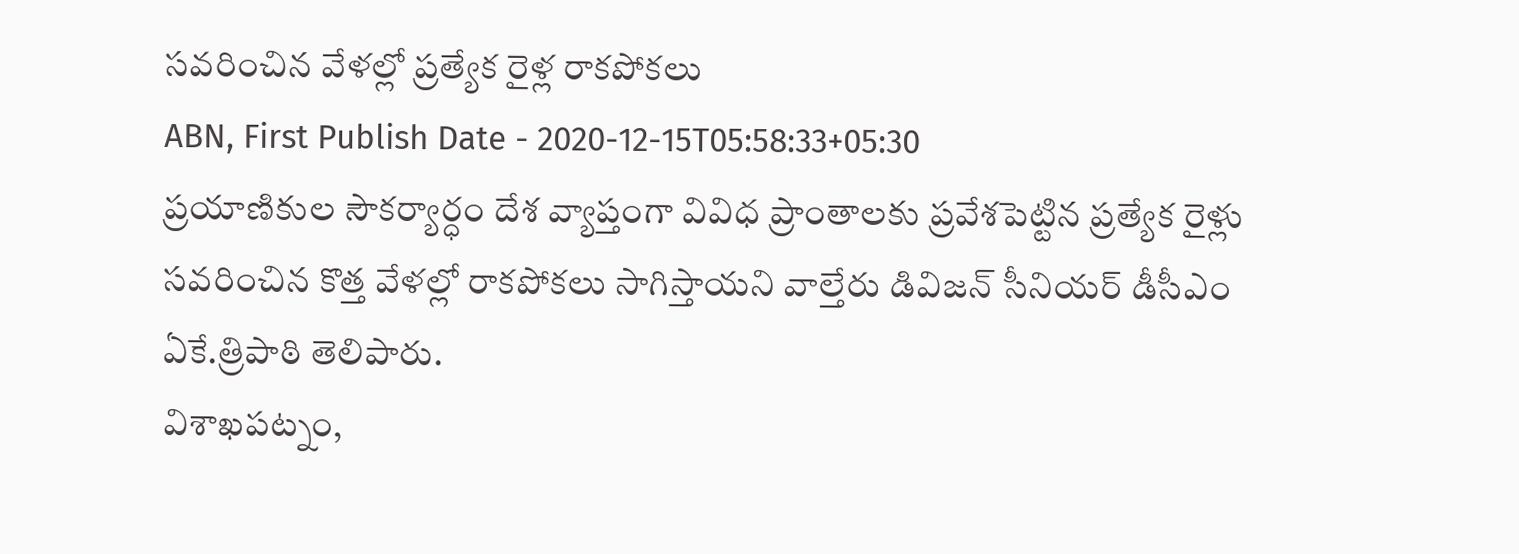సవరించిన వేళల్లో ప్రత్యేక రైళ్ల రాకపోకలు
ABN, First Publish Date - 2020-12-15T05:58:33+05:30
ప్రయాణికుల సౌకర్యార్ధం దేశ వ్యాప్తంగా వివిధ ప్రాంతాలకు ప్రవేశపెట్టిన ప్రత్యేక రైళ్లు సవరించిన కొత్త వేళల్లో రాకపోకలు సాగిస్తాయని వాల్తేరు డివిజన్ సీనియర్ డీసీఎం ఏకే.త్రిపాఠి తెలిపారు.
విశాఖపట్నం,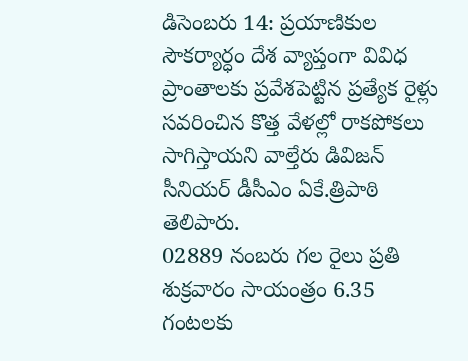డిసెంబరు 14: ప్రయాణికుల సౌకర్యార్ధం దేశ వ్యాప్తంగా వివిధ ప్రాంతాలకు ప్రవేశపెట్టిన ప్రత్యేక రైళ్లు సవరించిన కొత్త వేళల్లో రాకపోకలు సాగిస్తాయని వాల్తేరు డివిజన్ సీనియర్ డీసీఎం ఏకే.త్రిపాఠి తెలిపారు.
02889 నంబరు గల రైలు ప్రతి శుక్రవారం సాయంత్రం 6.35 గంటలకు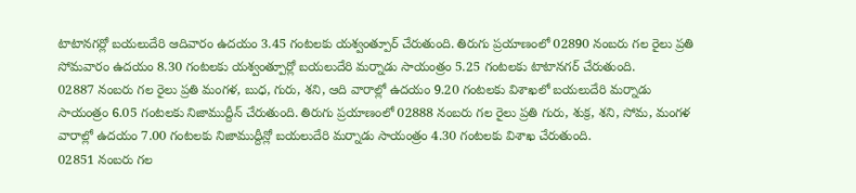టాటానగర్లో బయలుదేరి ఆదివారం ఉదయం 3.45 గంటలకు యశ్వంత్పూర్ చేరుతుంది. తిరుగు ప్రయాణంలో 02890 నంబరు గల రైలు ప్రతి సోమవారం ఉదయం 8.30 గంటలకు యశ్వంత్పూర్లో బయలుదేరి మర్నాడు సాయంత్రం 5.25 గంటలకు టాటానగర్ చేరుతుంది.
02887 నంబరు గల రైలు ప్రతి మంగళ, బుధ, గురు, శని, ఆది వారాల్లో ఉదయం 9.20 గంటలకు విశాఖలో బయలుదేరి మర్నాడు సాయంత్రం 6.05 గంటలకు నిజాముద్దీన్ చేరుతుంది. తిరుగు ప్రయాణంలో 02888 నంబరు గల రైలు ప్రతి గురు, శుక్ర, శని, సోమ, మంగళ వారాల్లో ఉదయం 7.00 గంటలకు నిజాముద్దీన్లో బయలుదేరి మర్నాడు సాయంత్రం 4.30 గంటలకు విశాఖ చేరుతుంది.
02851 నంబరు గల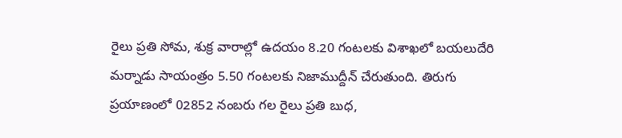రైలు ప్రతి సోమ, శుక్ర వారాల్లో ఉదయం 8.20 గంటలకు విశాఖలో బయలుదేరి మర్నాడు సాయంత్రం 5.50 గంటలకు నిజాముద్దీన్ చేరుతుంది. తిరుగు ప్రయాణంలో 02852 నంబరు గల రైలు ప్రతి బుధ,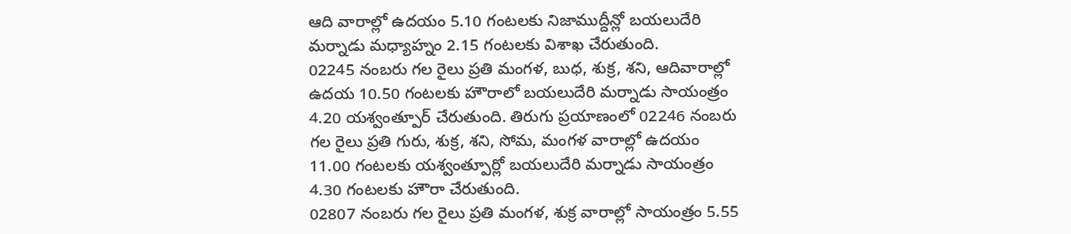ఆది వారాల్లో ఉదయం 5.10 గంటలకు నిజాముద్దీన్లో బయలుదేరి మర్నాడు మధ్యాహ్నం 2.15 గంటలకు విశాఖ చేరుతుంది.
02245 నంబరు గల రైలు ప్రతి మంగళ, బుధ, శుక్ర, శని, ఆదివారాల్లో ఉదయ 10.50 గంటలకు హౌరాలో బయలుదేరి మర్నాడు సాయంత్రం 4.20 యశ్వంత్పూర్ చేరుతుంది. తిరుగు ప్రయాణంలో 02246 నంబరు గల రైలు ప్రతి గురు, శుక్ర, శని, సోమ, మంగళ వారాల్లో ఉదయం 11.00 గంటలకు యశ్వంత్పూర్లో బయలుదేరి మర్నాడు సాయంత్రం 4.30 గంటలకు హౌరా చేరుతుంది.
02807 నంబరు గల రైలు ప్రతి మంగళ, శుక్ర వారాల్లో సాయంత్రం 5.55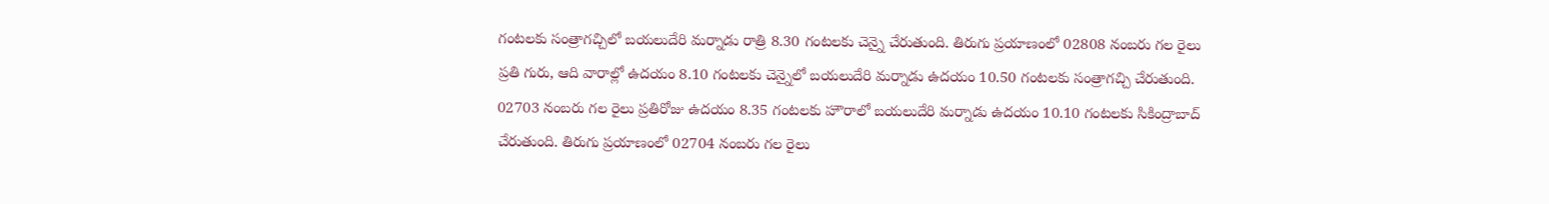గంటలకు సంత్రాగచ్చిలో బయలుదేరి మర్నాడు రాత్రి 8.30 గంటలకు చెన్నై చేరుతుంది. తిరుగు ప్రయాణంలో 02808 నంబరు గల రైలు ప్రతి గురు, ఆది వారాల్లో ఉదయం 8.10 గంటలకు చెన్నైలో బయలుదేరి మర్నాడు ఉదయం 10.50 గంటలకు సంత్రాగచ్చి చేరుతుంది.
02703 నంబరు గల రైలు ప్రతిరోజు ఉదయం 8.35 గంటలకు హౌరాలో బయలుదేరి మర్నాడు ఉదయం 10.10 గంటలకు సికింద్రాబాద్
చేరుతుంది. తిరుగు ప్రయాణంలో 02704 నంబరు గల రైలు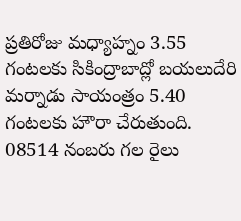ప్రతిరోజు మధ్యాహ్నం 3.55 గంటలకు సికింద్రాబాద్లో బయలుదేరి మర్నాడు సాయంత్రం 5.40 గంటలకు హౌరా చేరుతుంది.
08514 నంబరు గల రైలు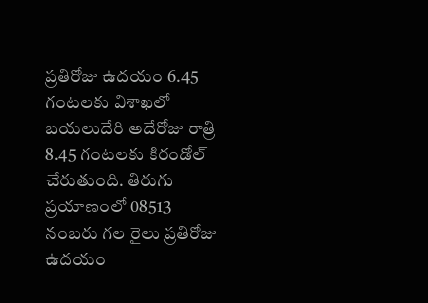ప్రతిరోజు ఉదయం 6.45 గంటలకు విశాఖలో బయలుదేరి అదేరోజు రాత్రి 8.45 గంటలకు కిరండోల్ చేరుతుంది. తిరుగు ప్రయాణంలో 08513 నంబరు గల రైలు ప్రతిరోజు ఉదయం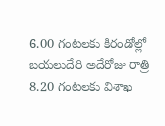6.00 గంటలకు కిరండోల్లో బయలుదేరి అదేరోజు రాత్రి 8.20 గంటలకు విశాఖ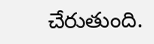చేరుతుంది.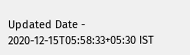Updated Date - 2020-12-15T05:58:33+05:30 IST